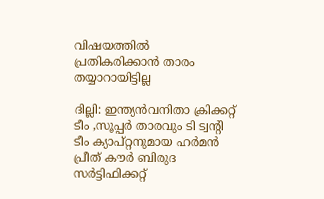വിഷയത്തില്‍ പ്രതികരിക്കാന്‍ താരം തയ്യാറായിട്ടില്ല

ദില്ലി: ഇന്ത്യന്‍വനിതാ ക്രിക്കറ്റ് ടീം ,സൂപ്പര്‍ താരവും ടി ട്വന്‍റി ടീം ക്യാപ്റ്റനുമായ ഹര്‍മന്‍ പ്രീത് കൗര്‍ ബിരുദ സര്‍ട്ടിഫിക്കറ്റ്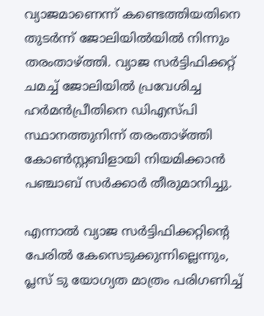വ്യാജമാണെന്ന് കണ്ടെത്തിയതിനെ തുടര്‍ന്ന് ജോലിയില്‍യില്‍ നിന്നും തരംതാഴ്ത്തി. വ്യാജ സര്‍ട്ടിഫിക്കറ്റ് ചമച്ച് ജോലിയില്‍ പ്രവേശിച്ച ഹര്‍മന്‍പ്രീതിനെ ഡിഎസ്പി സ്ഥാനത്തുനിന്ന് തരംതാഴ്ത്തി കോണ്‍സ്റ്റബിളായി നിയമിക്കാന്‍ പഞ്ചാബ് സര്‍ക്കാര്‍ തീരുമാനിച്ചു.

എന്നാല്‍ വ്യാജ സര്‍ട്ടിഫിക്കറ്റിന്റെ പേരില്‍ കേസെടുക്കുന്നില്ലെന്നും, പ്ലസ് ടു യോഗ്യത മാത്രം പരിഗണിച്ച്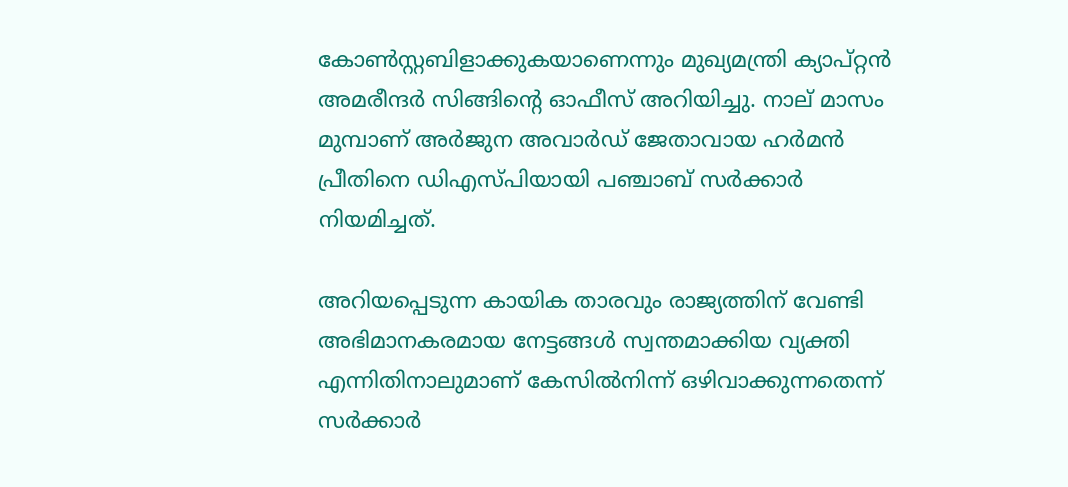കോണ്‍സ്റ്റബിളാക്കുകയാണെന്നും മുഖ്യമന്ത്രി ക്യാപ്റ്റന്‍ അമരീന്ദര്‍ സിങ്ങിന്റെ ഓഫീസ് അറിയിച്ചു. നാല് മാസം മുമ്പാണ് അര്‍ജുന അവാര്‍ഡ് ജേതാവായ ഹര്‍മന്‍ പ്രീതിനെ ഡിഎസ്പിയായി പഞ്ചാബ് സര്‍ക്കാര്‍ നിയമിച്ചത്.

അറിയപ്പെടുന്ന കായിക താരവും രാജ്യത്തിന് വേണ്ടി അഭിമാനകരമായ നേട്ടങ്ങള്‍ സ്വന്തമാക്കിയ വ്യക്തി എന്നിതിനാലുമാണ് കേസില്‍നിന്ന് ഒഴിവാക്കുന്നതെന്ന് സര്‍ക്കാര്‍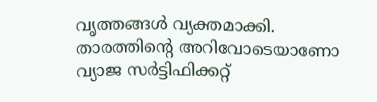വൃത്തങ്ങള്‍ വ്യക്തമാക്കി. താരത്തിന്‍റെ അറിവോടെയാണോ വ്യാജ സര്‍ട്ടിഫിക്കറ്റ്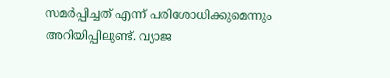സമര്‍പ്പിച്ചത് എന്ന് പരിശോധിക്കുമെന്നും അറിയിപ്പിലുണ്ട്. വ്യാജ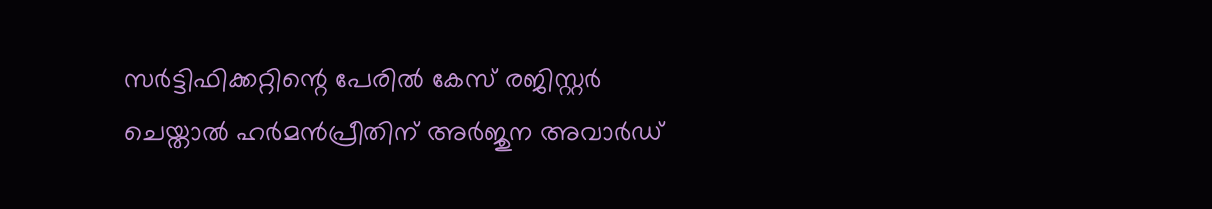സര്‍ട്ടിഫിക്കറ്റിന്റെ പേരില്‍ കേസ് രജിസ്റ്റര്‍ ചെയ്താല്‍ ഹര്‍മന്‍പ്രീതിന് അര്‍ജുന അവാര്‍ഡ്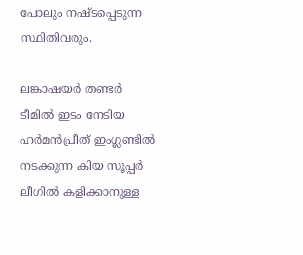പോലും നഷ്ടപ്പെടുന്ന സ്ഥിതിവരും.

ലങ്കാഷയര്‍ തണ്ടര്‍ ടീമില്‍ ഇടം നേടിയ ഹര്‍മന്‍പ്രീത് ഇംഗ്ലണ്ടില്‍ നടക്കുന്ന കിയ സൂപ്പര്‍ ലീഗില്‍ കളിക്കാനുള്ള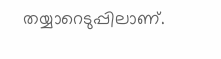തയ്യാറെടുപ്പിലാണ്.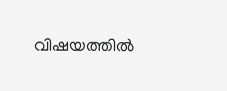വിഷയത്തില്‍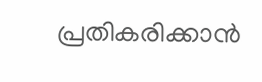പ്രതികരിക്കാന്‍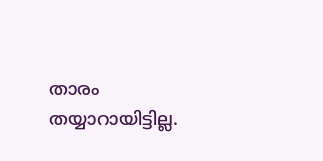താരം തയ്യാറായിട്ടില്ല.